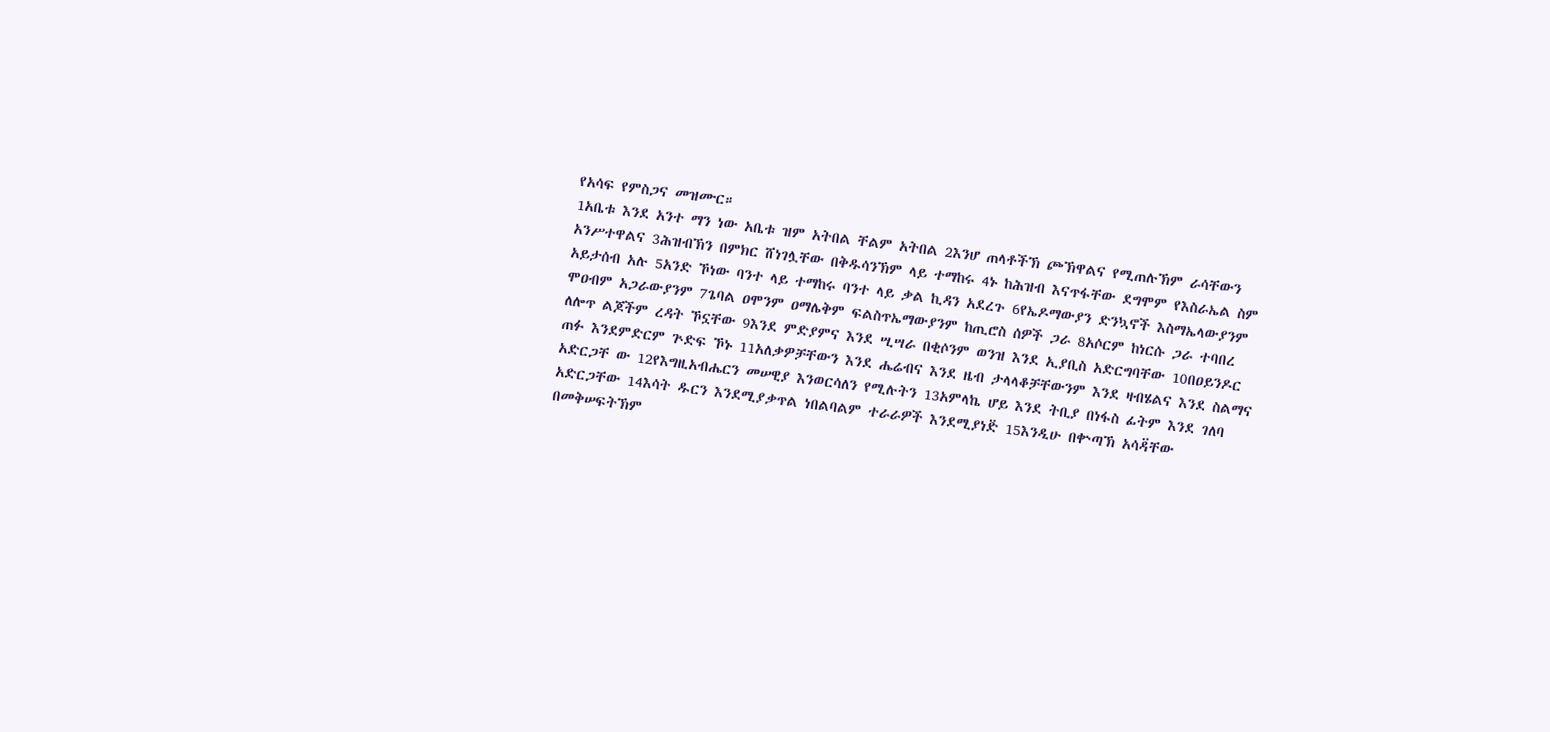የአሳፍ የምስጋና መዝሙር።
1አቤቱ እንደ አንተ ማን ነው አቤቱ ዝም አትበል ቸልም አትበል 2እንሆ ጠላቶችኽ ጮኽዋልና የሚጠሉኽም ራሳቸውን አንሥተዋልና 3ሕዝብኽን በምክር ሸነገሏቸው በቅዱሳንኽም ላይ ተማከሩ 4ኑ ከሕዝብ እናጥፋቸው ደግሞም የእስራኤል ስም አይታሰብ አሉ 5አንድ ኾነው ባንተ ላይ ተማከሩ ባንተ ላይ ቃል ኪዳን አደረጉ 6የኤዶማውያን ድንኳኖች እስማኤላውያንም ሞዐብም አጋራውያንም 7ጌባል ዐሞንም ዐማሌቅም ፍልስጥኤማውያንም ከጢሮስ ሰዎች ጋራ 8አሶርም ከነርሱ ጋራ ተባበረ ለሎጥ ልጆችም ረዳት ኾኗቸው 9እንደ ምድያምና እንደ ሢሣራ በቂሶንም ወንዝ እንደ ኢያቢስ አድርግባቸው 10በዐይንዶር ጠፉ እንደምድርም ጕድፍ ኾኑ 11አለቃዎቻቸውን እንደ ሔሬብና እንደ ዜብ ታላላቆቻቸውንም እንደ ዛብሄልና እንደ ስልማና አድርጋቸ ው 12የእግዚአብሔርን መሠዊያ እንወርሳለን የሚሉትን 13አምላኬ ሆይ እንደ ትቢያ በነፋስ ፊትም እንደ ገለባ አድርጋቸው 14እሳት ዱርን እንደሚያቃጥል ነበልባልም ተራራዎች እንደሚያነድ፟ 15እንዲሁ በቍጣኽ አሳዳ፟ቸው በመቅሠፍትኽም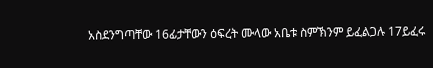አስደንግጣቸው 16ፊታቸውን ዕፍረት ሙላው አቤቱ ስምኽንም ይፈልጋሉ 17ይፈሩ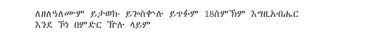ለዘለዓለሙም ይታወኩ ይጐስቍሉ ይጥፉም 18ስምኽም እግዚአብሔር እንደ ኾነ በምድር ዅሉ ላይም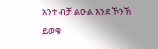አንተ ብቻ ልዑል እንደ ኾንኽ ይወቁ